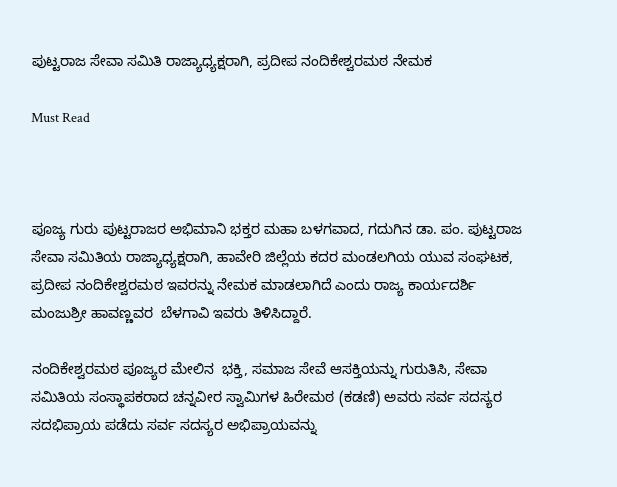ಪುಟ್ಟರಾಜ ಸೇವಾ ಸಮಿತಿ ರಾಜ್ಯಾಧ್ಯಕ್ಷರಾಗಿ, ಪ್ರದೀಪ ನಂದಿಕೇಶ್ವರಮಠ ನೇಮಕ

Must Read



ಪೂಜ್ಯ ಗುರು ಪುಟ್ಟರಾಜರ ಅಭಿಮಾನಿ ಭಕ್ತರ ಮಹಾ ಬಳಗವಾದ, ಗದುಗಿನ ಡಾ. ಪಂ. ಪುಟ್ಟರಾಜ ಸೇವಾ ಸಮಿತಿಯ ರಾಜ್ಯಾಧ್ಯಕ್ಷರಾಗಿ, ಹಾವೇರಿ ಜಿಲ್ಲೆಯ ಕದರ ಮಂಡಲಗಿಯ ಯುವ ಸಂಘಟಕ, ಪ್ರದೀಪ ನಂದಿಕೇಶ್ವರಮಠ ಇವರನ್ನು ನೇಮಕ ಮಾಡಲಾಗಿದೆ ಎಂದು ರಾಜ್ಯ ಕಾರ್ಯದರ್ಶಿ ಮಂಜುಶ್ರೀ ಹಾವಣ್ಣವರ  ಬೆಳಗಾವಿ ಇವರು ತಿಳಿಸಿದ್ದಾರೆ.

ನಂದಿಕೇಶ್ವರಮಠ ಪೂಜ್ಯರ ಮೇಲಿನ  ಭಕ್ತಿ, ಸಮಾಜ ಸೇವೆ ಆಸಕ್ತಿಯನ್ನು ಗುರುತಿಸಿ, ಸೇವಾ ಸಮಿತಿಯ ಸಂಸ್ಥಾಪಕರಾದ ಚನ್ನವೀರ ಸ್ವಾಮಿಗಳ ಹಿರೇಮಠ (ಕಡಣಿ) ಅವರು ಸರ್ವ ಸದಸ್ಯರ ಸದಭಿಪ್ರಾಯ ಪಡೆದು ಸರ್ವ ಸದಸ್ಯರ ಅಭಿಪ್ರಾಯವನ್ನು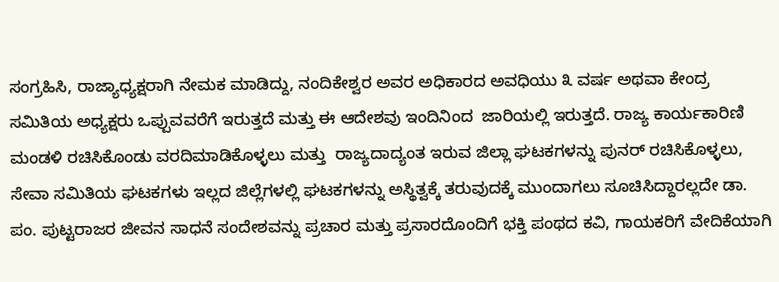ಸಂಗ್ರಹಿಸಿ, ರಾಜ್ಯಾಧ್ಯಕ್ಷರಾಗಿ ನೇಮಕ ಮಾಡಿದ್ದು, ನಂದಿಕೇಶ್ವರ ಅವರ ಅಧಿಕಾರದ ಅವಧಿಯು ೩ ವರ್ಷ ಅಥವಾ ಕೇಂದ್ರ ಸಮಿತಿಯ ಅಧ್ಯಕ್ಷರು ಒಪ್ಪುವವರೆಗೆ ಇರುತ್ತದೆ ಮತ್ತು ಈ ಆದೇಶವು ಇಂದಿನಿಂದ  ಜಾರಿಯಲ್ಲಿ ಇರುತ್ತದೆ. ರಾಜ್ಯ ಕಾರ್ಯಕಾರಿಣಿ ಮಂಡಳಿ ರಚಿಸಿಕೊಂಡು ವರದಿಮಾಡಿಕೊಳ್ಳಲು ಮತ್ತು  ರಾಜ್ಯದಾದ್ಯಂತ ಇರುವ ಜಿಲ್ಲಾ ಘಟಕಗಳನ್ನು ಪುನರ್ ರಚಿಸಿಕೊಳ್ಳಲು, ಸೇವಾ ಸಮಿತಿಯ ಘಟಕಗಳು ಇಲ್ಲದ ಜಿಲ್ಲೆಗಳಲ್ಲಿ ಘಟಕಗಳನ್ನು ಅಸ್ಥಿತ್ವಕ್ಕೆ ತರುವುದಕ್ಕೆ ಮುಂದಾಗಲು ಸೂಚಿಸಿದ್ದಾರಲ್ಲದೇ ಡಾ. ಪಂ. ಪುಟ್ಟರಾಜರ ಜೀವನ ಸಾಧನೆ ಸಂದೇಶವನ್ನು ಪ್ರಚಾರ ಮತ್ತು ಪ್ರಸಾರದೊಂದಿಗೆ ಭಕ್ತಿ ಪಂಥದ ಕವಿ, ಗಾಯಕರಿಗೆ ವೇದಿಕೆಯಾಗಿ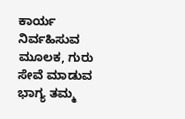ಕಾರ್ಯ ನಿರ್ವಹಿಸುವ ಮೂಲಕ, ಗುರು ಸೇವೆ ಮಾಡುವ ಭಾಗ್ಯ ತಮ್ಮ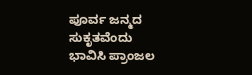ಪೂರ್ವ ಜನ್ಮದ ಸುಕೃತವೆಂದು ಭಾವಿಸಿ ಪ್ರಾಂಜಲ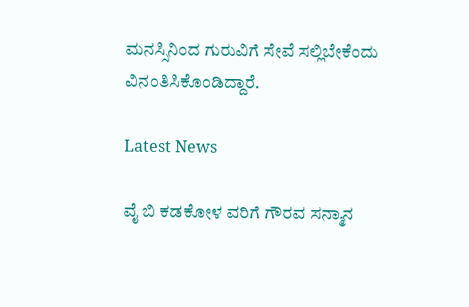ಮನಸ್ಸಿನಿಂದ ಗುರುವಿಗೆ ಸೇವೆ ಸಲ್ಲಿಬೇಕೆಂದು ವಿನಂತಿಸಿಕೊಂಡಿದ್ದಾರೆ.

Latest News

ವೈ ಬಿ ಕಡಕೋಳ ವರಿಗೆ ಗೌರವ ಸನ್ಮಾನ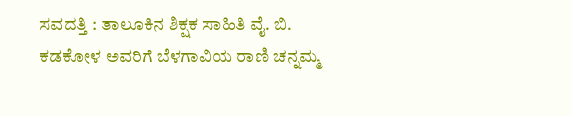ಸವದತ್ತಿ : ತಾಲೂಕಿನ ಶಿಕ್ಷಕ ಸಾಹಿತಿ ವೈ. ಬಿ. ಕಡಕೋಳ ಅವರಿಗೆ ಬೆಳಗಾವಿಯ ರಾಣಿ ಚನ್ನಮ್ಮ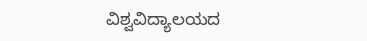ವಿಶ್ವವಿದ್ಯಾಲಯದ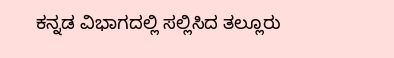ಕನ್ನಡ ವಿಭಾಗದಲ್ಲಿ ಸಲ್ಲಿಸಿದ ತಲ್ಲೂರು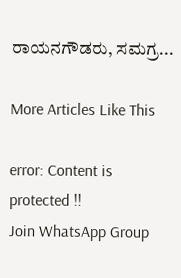ರಾಯನಗೌಡರು, ಸಮಗ್ರ...

More Articles Like This

error: Content is protected !!
Join WhatsApp Group